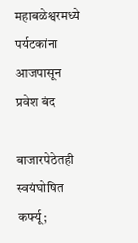महाबळेश्वरमध्ये पर्यटकांना आजपासून प्रवेश बंद

बाजारपेठेतही स्वयंघोषित कर्फ्यू;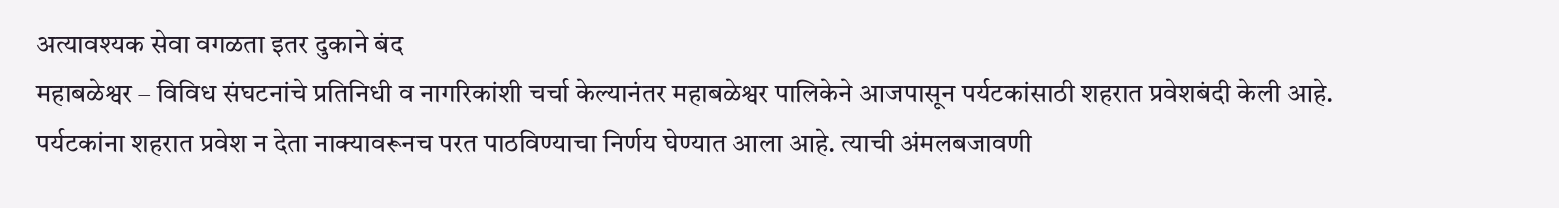अत्यावश्यक सेवा वगळता इतर दुकाने बंद
महाबळेश्वर – विविध संघटनांचे प्रतिनिधी व नागरिकांशी चर्चा केल्यानंतर महाबळेश्वर पालिकेने आजपासून पर्यटकांसाठी शहरात प्रवेशबंदी केली आहे. पर्यटकांना शहरात प्रवेश न देता नाक्यावरूनच परत पाठविण्याचा निर्णय घेण्यात आला आहे. त्याची अंमलबजावणी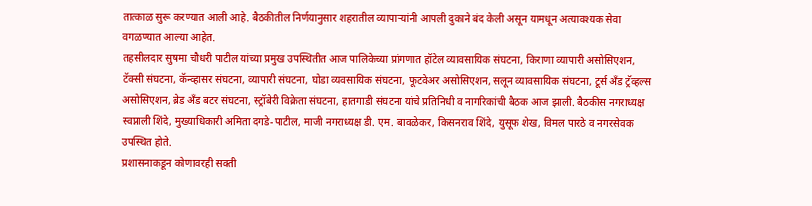तात्काळ सुरू करण्यात आली आहे. बैठकीतील निर्णयानुसार शहरातील व्यापाऱ्यांनी आपली दुकाने बंद केली असून यामधून अत्यावश्यक सेवा वगळण्यात आल्या आहेत.
तहसीलदार सुषमा चौधरी पाटील यांच्या प्रमुख उपस्थितीत आज पालिकेच्या प्रांगणात हॉटेल व्यावसायिक संघटना, किराणा व्यापारी असोसिएशन, टॅक्सी संघटना, कॅन्व्हासर संघटना, व्यापारी संघटना, घोडा व्यवसायिक संघटना, फूटवेअर असोसिएशन, सलून व्यावसायिक संघटना, टूर्स अँड ट्रॅव्हल्स असोसिएशन, ब्रेड अँड बटर संघटना, स्ट्रॉबेरी विक्रेता संघटना, हातगाडी संघटना यांचे प्रतिनिधी व नागरिकांची बैठक आज झाली. बैठकीस नगराध्यक्ष स्वप्नाली शिंदे, मुख्याधिकारी अमिता दगडे-पाटील, माजी नगराध्यक्ष डी. एम. बावळेकर, किसनराव शिंदे, युसूफ शेख, विमल पारठे व नगरसेवक उपस्थित होते.
प्रशासनाकडून कोणावरही सक्ती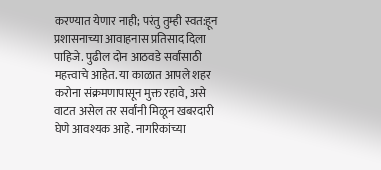करण्यात येणार नाही; परंतु तुम्ही स्वत:हून प्रशासनाच्या आवाहनास प्रतिसाद दिला पाहिजे. पुढील दोन आठवडे सर्वांसाठी महत्त्वाचे आहेत. या काळात आपले शहर करोना संक्रमणापासून मुक्त रहावे, असे वाटत असेल तर सर्वांनी मिळून खबरदारी घेणे आवश्यक आहे. नागरिकांच्या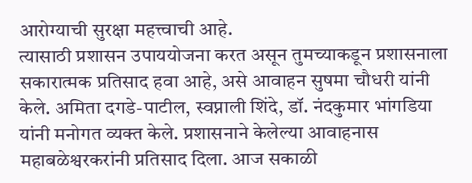आरोग्याची सुरक्षा महत्त्वाची आहे.
त्यासाठी प्रशासन उपाययोजना करत असून तुमच्याकडून प्रशासनाला सकारात्मक प्रतिसाद हवा आहे, असे आवाहन सुषमा चौधरी यांनी केले. अमिता दगडे-पाटील, स्वप्नाली शिंदे, डॉ. नंदकुमार भांगडिया यांनी मनोगत व्यक्त केले. प्रशासनाने केलेल्या आवाहनास महाबळेश्वरकरांनी प्रतिसाद दिला. आज सकाळी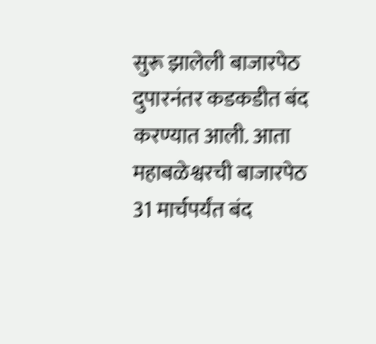सुरू झालेली बाजारपेठ दुपारनंतर कडकडीत बंद करण्यात आली. आता महाबळेश्वरची बाजारपेठ 31 मार्चपर्यंत बंद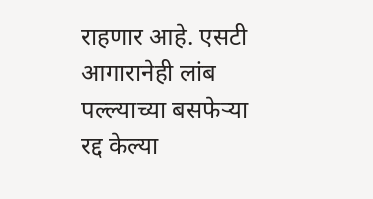राहणार आहे. एसटी आगारानेही लांब पल्ल्याच्या बसफेऱ्या रद्द केल्या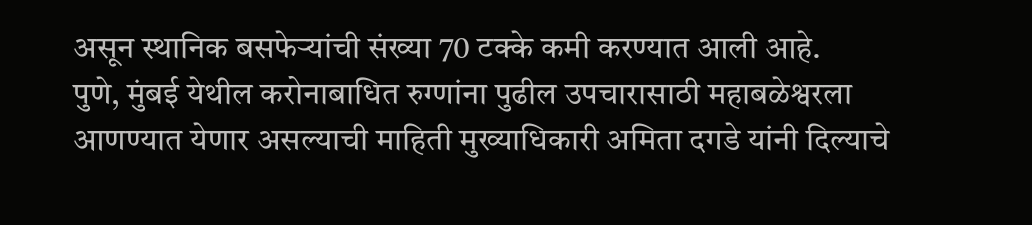असून स्थानिक बसफेऱ्यांची संख्या 70 टक्के कमी करण्यात आली आहे.
पुणे, मुंबई येथील करोनाबाधित रुग्णांना पुढील उपचारासाठी महाबळेश्वरला आणण्यात येणार असल्याची माहिती मुख्याधिकारी अमिता दगडे यांनी दिल्याचे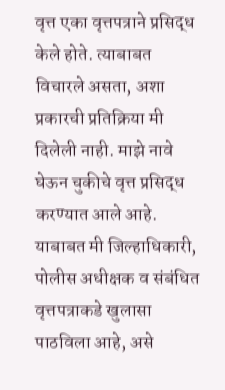वृत्त एका वृत्तपत्राने प्रसिद्ध केले होते. त्याबाबत विचारले असता, अशा प्रकारची प्रतिक्रिया मी दिलेली नाही. माझे नावे घेऊन चुकीचे वृत्त प्रसिद्ध करण्यात आले आहे. याबाबत मी जिल्हाधिकारी, पोलीस अधीक्षक व संबंधित वृत्तपत्राकडे खुलासा पाठविला आहे, असे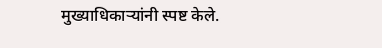मुख्याधिकाऱ्यांनी स्पष्ट केले.